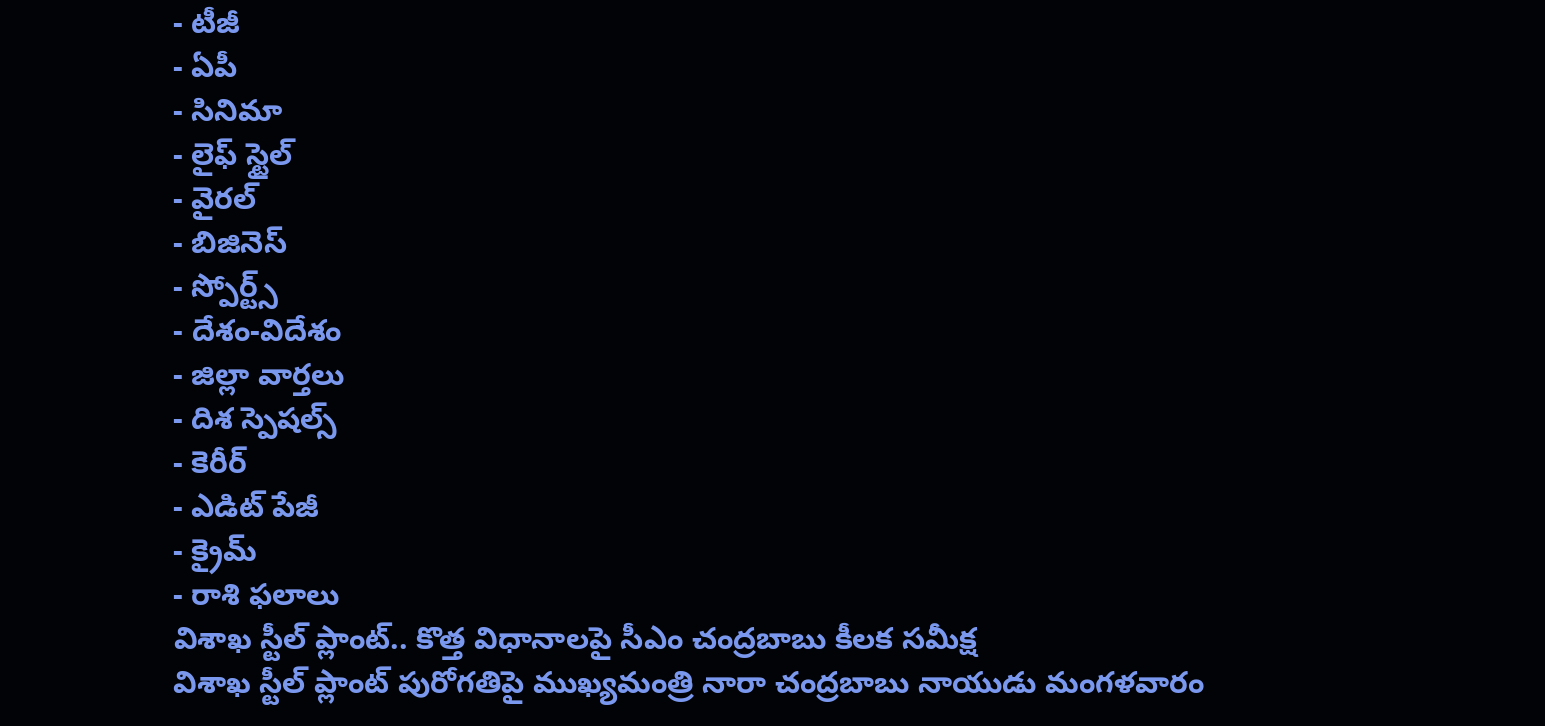- టీజీ
- ఏపీ
- సినిమా
- లైఫ్ స్టైల్
- వైరల్
- బిజినెస్
- స్పోర్ట్స్
- దేశం-విదేశం
- జిల్లా వార్తలు
- దిశ స్పెషల్స్
- కెరీర్
- ఎడిట్ పేజీ
- క్రైమ్
- రాశి ఫలాలు
విశాఖ స్టీల్ ప్లాంట్.. కొత్త విధానాలపై సీఎం చంద్రబాబు కీలక సమీక్ష
విశాఖ స్టీల్ ప్లాంట్ పురోగతిపై ముఖ్యమంత్రి నారా చంద్రబాబు నాయుడు మంగళవారం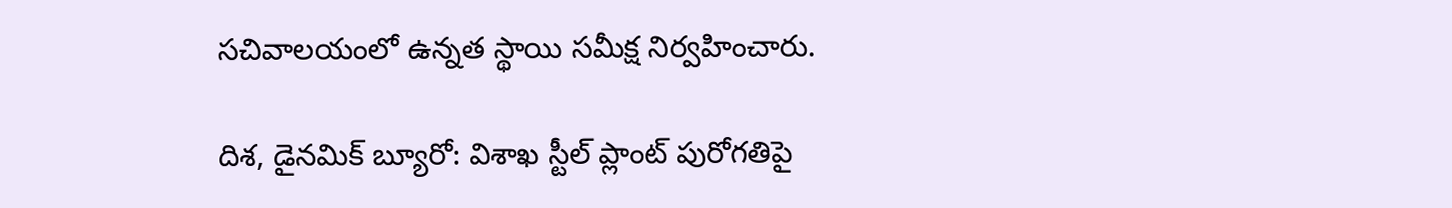సచివాలయంలో ఉన్నత స్థాయి సమీక్ష నిర్వహించారు.

దిశ, డైనమిక్ బ్యూరో: విశాఖ స్టీల్ ప్లాంట్ పురోగతిపై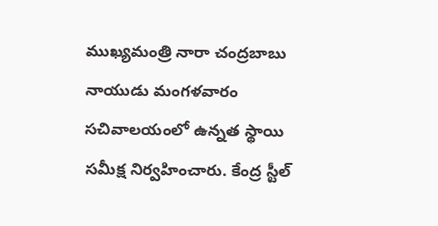ముఖ్యమంత్రి నారా చంద్రబాబు నాయుడు మంగళవారం సచివాలయంలో ఉన్నత స్థాయి సమీక్ష నిర్వహించారు. కేంద్ర స్టీల్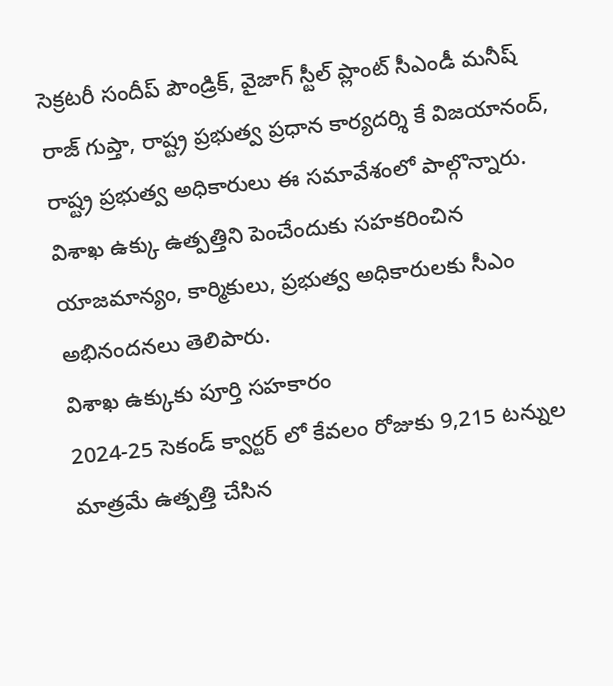సెక్రటరీ సందీప్ పౌండ్రిక్, వైజాగ్ స్టీల్ ప్లాంట్ సీఎండీ మనీష్ రాజ్ గుప్తా, రాష్ట్ర ప్రభుత్వ ప్రధాన కార్యదర్శి కే విజయానంద్, రాష్ట్ర ప్రభుత్వ అధికారులు ఈ సమావేశంలో పాల్గొన్నారు. విశాఖ ఉక్కు ఉత్పత్తిని పెంచేందుకు సహకరించిన యాజమాన్యం, కార్మికులు, ప్రభుత్వ అధికారులకు సీఎం అభినందనలు తెలిపారు.
విశాఖ ఉక్కుకు పూర్తి సహకారం
2024-25 సెకండ్ క్వార్టర్ లో కేవలం రోజుకు 9,215 టన్నుల మాత్రమే ఉత్పత్తి చేసిన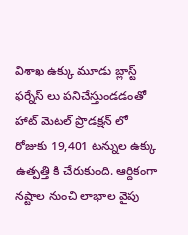విశాఖ ఉక్కు మూడు బ్లాస్ట్ ఫర్నేస్ లు పనిచేస్తుండడంతో హాట్ మెటల్ ప్రొడక్షన్ లో రోజుకు 19,401 టన్నుల ఉక్కు ఉత్పత్తి కి చేరుకుంది. ఆర్దికంగా నష్టాల నుంచి లాభాల వైపు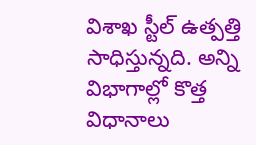విశాఖ స్టీల్ ఉత్పత్తి సాధిస్తున్నది. అన్ని విభాగాల్లో కొత్త విధానాలు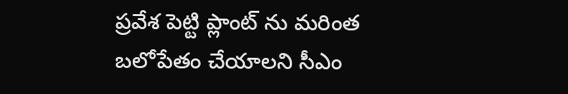ప్రవేశ పెట్టి ప్లాంట్ ను మరింత బలోపేతం చేయాలని సీఎం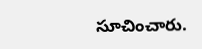సూచించారు.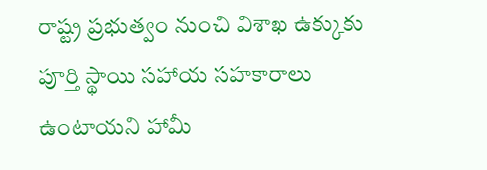రాష్ట్ర ప్రభుత్వం నుంచి విశాఖ ఉక్కుకు పూర్తి స్థాయి సహాయ సహకారాలు ఉంటాయని హామీ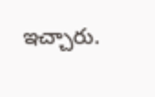ఇచ్చారు.